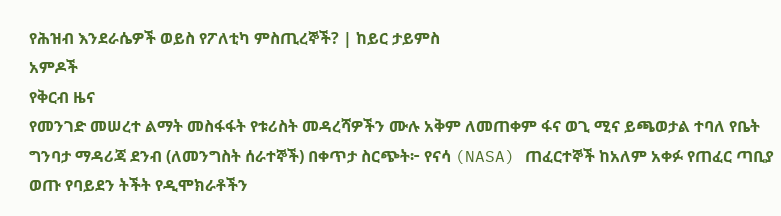የሕዝብ እንደራሴዎች ወይስ የፖለቲካ ምስጢረኞች? | ከይር ታይምስ
አምዶች
የቅርብ ዜና
የመንገድ መሠረተ ልማት መስፋፋት የቱሪስት መዳረሻዎችን ሙሉ አቅም ለመጠቀም ፋና ወጊ ሚና ይጫወታል ተባለ የቤት ግንባታ ማዳሪጃ ደንብ (ለመንግስት ሰራተኞች) በቀጥታ ስርጭት፦ የናሳ (NASA) ጠፈርተኞች ከአለም አቀፉ የጠፈር ጣቢያ ወጡ የባይደን ትችት የዲሞክራቶችን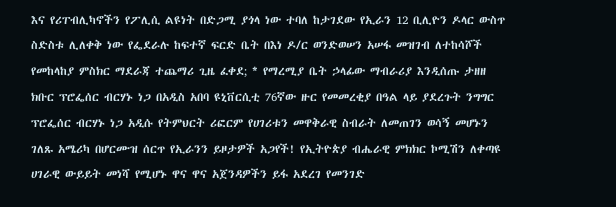እና የሪፐብሊካኖችን የፖሊሲ ልዩነት በድጋሚ ያጎላ ነው ተባለ ከታገደው የኢራን 12 ቢሊዮን ዶላር ውስጥ ስድስቱ ሊለቀቅ ነው የፌደራሉ ከፍተኛ ፍርድ ቤት በእነ ዶ/ር ወንድወሠን አሠፋ መዝገብ ለተከሳሾች የመከላከያ ምስክር ማደራጃ ተጨማሪ ጊዜ ፈቀደ; * የማረሚያ ቤት ኃላፊው ማብራሪያ እንዲሰጡ ታዘዘ ክቡር ፕሮፌሰር ብርሃኑ ነጋ በአዲስ አበባ ዩኒቨርሲቲ 76ኛው ዙር የመመረቂያ በዓል ላይ ያደረጉት ንግግር ፕሮፌሰር ብርሃኑ ነጋ አዲሱ የትምህርት ሪፎርም የሀገሪቱን መዋቅራዊ ስብራት ለመጠገን ወሳኝ መሆኑን ገለጹ አሜሪካ በሆርሙዝ ሰርጥ የኢራንን ይዞታዎች አጋየች! የኢትዮጵያ ብሔራዊ ምክክር ኮሚሽን ለቀጣዩ ሀገራዊ ውይይት መነሻ የሚሆኑ ዋና ዋና አጀንዳዎችን ይፋ አደረገ የመንገድ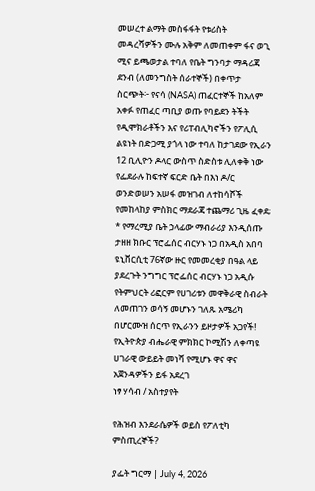መሠረተ ልማት መስፋፋት የቱሪስት መዳረሻዎችን ሙሉ አቅም ለመጠቀም ፋና ወጊ ሚና ይጫወታል ተባለ የቤት ግንባታ ማዳሪጃ ደንብ (ለመንግስት ሰራተኞች) በቀጥታ ስርጭት፦ የናሳ (NASA) ጠፈርተኞች ከአለም አቀፉ የጠፈር ጣቢያ ወጡ የባይደን ትችት የዲሞክራቶችን እና የሪፐብሊካኖችን የፖሊሲ ልዩነት በድጋሚ ያጎላ ነው ተባለ ከታገደው የኢራን 12 ቢሊዮን ዶላር ውስጥ ስድስቱ ሊለቀቅ ነው የፌደራሉ ከፍተኛ ፍርድ ቤት በእነ ዶ/ር ወንድወሠን አሠፋ መዝገብ ለተከሳሾች የመከላከያ ምስክር ማደራጃ ተጨማሪ ጊዜ ፈቀደ; * የማረሚያ ቤት ኃላፊው ማብራሪያ እንዲሰጡ ታዘዘ ክቡር ፕሮፌሰር ብርሃኑ ነጋ በአዲስ አበባ ዩኒቨርሲቲ 76ኛው ዙር የመመረቂያ በዓል ላይ ያደረጉት ንግግር ፕሮፌሰር ብርሃኑ ነጋ አዲሱ የትምህርት ሪፎርም የሀገሪቱን መዋቅራዊ ስብራት ለመጠገን ወሳኝ መሆኑን ገለጹ አሜሪካ በሆርሙዝ ሰርጥ የኢራንን ይዞታዎች አጋየች! የኢትዮጵያ ብሔራዊ ምክክር ኮሚሽን ለቀጣዩ ሀገራዊ ውይይት መነሻ የሚሆኑ ዋና ዋና አጀንዳዎችን ይፋ አደረገ
ነፃ ሃሳብ / አስተያየት

የሕዝብ እንደራሴዎች ወይስ የፖለቲካ ምስጢረኞች?

ያፌት ግርማ | July 4, 2026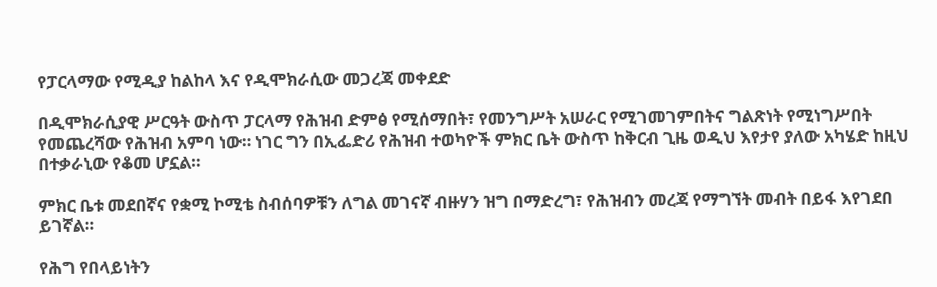የፓርላማው የሚዲያ ከልከላ እና የዲሞክራሲው መጋረጃ መቀደድ

በዲሞክራሲያዊ ሥርዓት ውስጥ ፓርላማ የሕዝብ ድምፅ የሚሰማበት፣ የመንግሥት አሠራር የሚገመገምበትና ግልጽነት የሚነግሥበት የመጨረሻው የሕዝብ አምባ ነው። ነገር ግን በኢፌድሪ የሕዝብ ተወካዮች ምክር ቤት ውስጥ ከቅርብ ጊዜ ወዲህ እየታየ ያለው አካሄድ ከዚህ በተቃራኒው የቆመ ሆኗል።

ምክር ቤቱ መደበኛና የቋሚ ኮሚቴ ስብሰባዎቹን ለግል መገናኛ ብዙሃን ዝግ በማድረግ፣ የሕዝብን መረጃ የማግኘት መብት በይፋ እየገደበ ይገኛል።

የሕግ የበላይነትን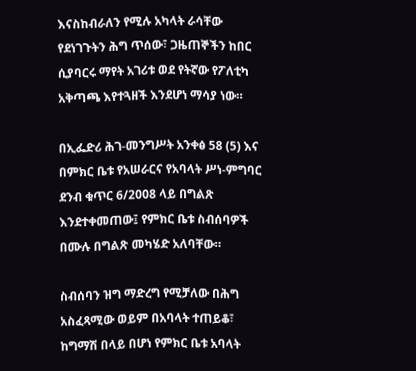እናስከብራለን የሚሉ አካላት ራሳቸው የደነገጉትን ሕግ ጥሰው፣ ጋዜጠኞችን ከበር ሲያባርሩ ማየት አገሪቱ ወደ የትኛው የፖለቲካ አቅጣጫ እየተጓዘች እንደሆነ ማሳያ ነው።

በኢፌድሪ ሕገ-መንግሥት አንቀፅ 58 (5) እና በምክር ቤቱ የአሠራርና የአባላት ሥነ-ምግባር ደንብ ቁጥር 6/2008 ላይ በግልጽ እንደተቀመጠው፤ የምክር ቤቱ ስብሰባዎች በሙሉ በግልጽ መካሄድ አለባቸው።

ስብሰባን ዝግ ማድረግ የሚቻለው በሕግ አስፈጻሚው ወይም በአባላት ተጠይቆ፣ ከግማሽ በላይ በሆነ የምክር ቤቱ አባላት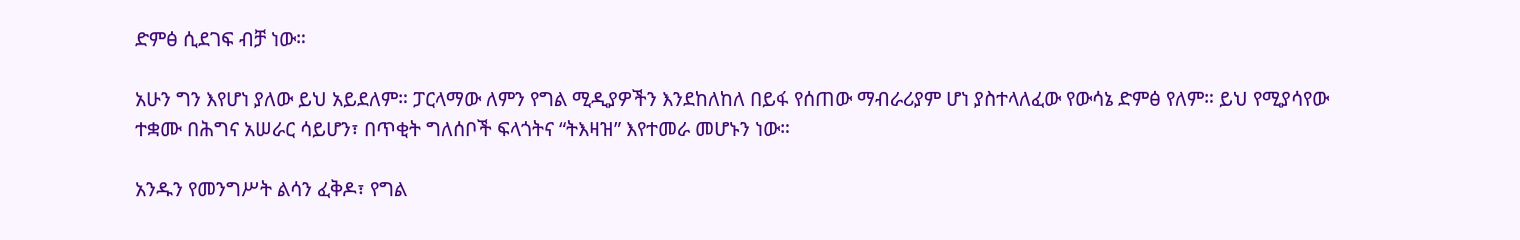ድምፅ ሲደገፍ ብቻ ነው።

አሁን ግን እየሆነ ያለው ይህ አይደለም። ፓርላማው ለምን የግል ሚዲያዎችን እንደከለከለ በይፋ የሰጠው ማብራሪያም ሆነ ያስተላለፈው የውሳኔ ድምፅ የለም። ይህ የሚያሳየው ተቋሙ በሕግና አሠራር ሳይሆን፣ በጥቂት ግለሰቦች ፍላጎትና “ትእዛዝ” እየተመራ መሆኑን ነው።

አንዱን የመንግሥት ልሳን ፈቅዶ፣ የግል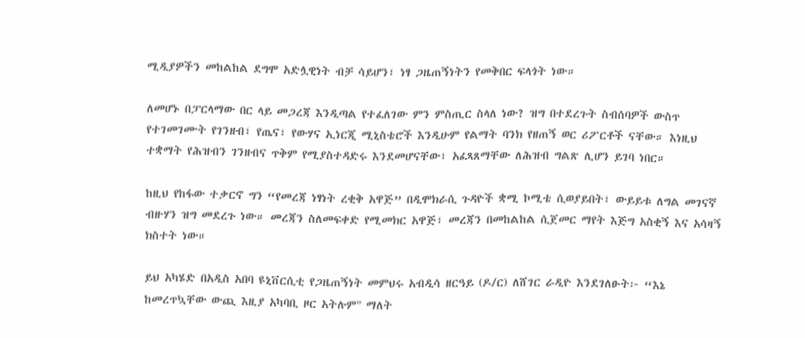ሚዲያዎችን መከልከል ደግሞ አድሏዊነት ብቻ ሳይሆን፣ ነፃ ጋዜጠኝነትን የመቅበር ፍላጎት ነው።

ለመሆኑ በፓርላማው በር ላይ መጋረጃ እንዲጣል የተፈለገው ምን ምስጢር ስላለ ነው? ዝግ በተደረጉት ስብሰባዎች ውስጥ የተገመገሙት የገንዘብ፣ የጤና፣ የውሃና ኢነርጂ ሚኒስቴሮች እንዲሁም የልማት ባንክ የዘጠኝ ወር ሪፖርቶች ናቸው። እነዚህ ተቋማት የሕዝብን ገንዘብና ጥቅም የሚያስተዳድሩ እንደመሆናቸው፣ አፈጻጸማቸው ለሕዝብ ግልጽ ሊሆን ይገባ ነበር።

ከዚህ የከፋው ተቃርኖ ግን “የመረጃ ነፃነት ረቂቅ አዋጅ” በዲሞክራሲ ጉዳዮች ቋሚ ኮሚቴ ሲወያይበት፣ ውይይቱ ለግል መገናኛ ብዙሃን ዝግ መደረጉ ነው። መረጃን ስለመፍቀድ የሚመክር አዋጅ፣ መረጃን በመከልከል ሲጀመር ማየት እጅግ አስቂኝ እና አሳዛኝ ክስተት ነው።

ይህ አካሄድ በአዲስ አበባ ዩኒቨርሲቲ የጋዜጠኝነት መምህሩ አብዲሳ ዘርዓይ (ዶ/ር) ለሸገር ራዲዮ እንደገለፁት፦ “እኔ ከመረጥኳቸው ውጪ እዚያ አካባቢ ዞር አትሉም" ማለት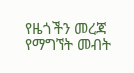የዜጎችን መረጃ የማግኘት መብት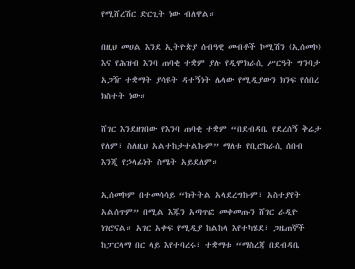የሚሸረሽር ድርጊት ነው ብለዋል።

በዚህ መሀል እንደ ኢትዮጵያ ሰብዓዊ መብቶች ኮሚሽን (ኢሰመኮ) እና የሕዝብ እንባ ጠባቂ ተቋም ያሉ የዲሞክራሲ ሥርዓት ግንባታ አጋዥ ተቋማት ያሳዩት ዳተኝነት ሌላው የሚዲያውን ክንፍ የሰበረ ክስተት ነው።

ሸገር እንደዘገበው የእንባ ጠባቂ ተቋም “በደብዳቤ የደረሰኝ ቅሬታ የለም፣ ስለዚህ አልተከታተልኩም” ማለቱ የቢሮክራሲ ሰበብ እንጂ የኃላፊነት ስሜት አይደለም።

ኢሰመኮም በተመሳሳይ “ክትትል አላደረግኩም፣ አስተያየት አልሰጥም” በሚል እጁን አጣጥፎ መቀመጡን ሸገር ራዲዮ ነገሮናል። አገር አቀፍ የሚዲያ ከልከላ እየተካሄደ፣ ጋዜጠኞች ከፓርላማ በር ላይ እየተባረሩ፣ ተቋማቱ “ማስረጃ በደብዳቤ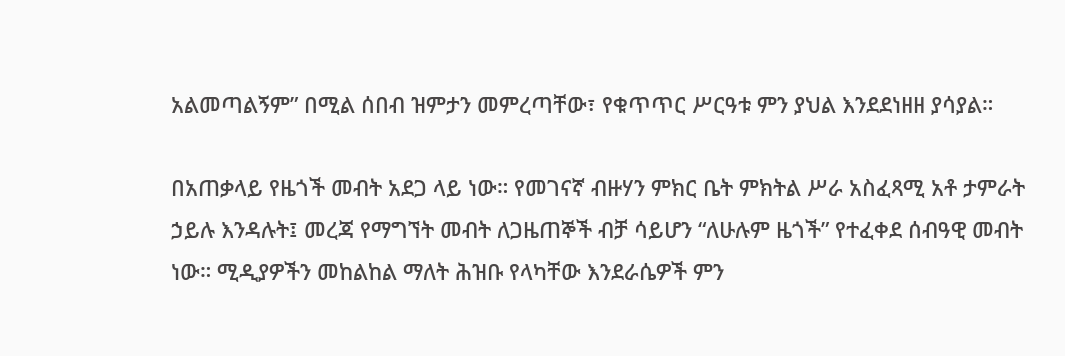አልመጣልኝም” በሚል ሰበብ ዝምታን መምረጣቸው፣ የቁጥጥር ሥርዓቱ ምን ያህል እንደደነዘዘ ያሳያል።

በአጠቃላይ የዜጎች መብት አደጋ ላይ ነው። የመገናኛ ብዙሃን ምክር ቤት ምክትል ሥራ አስፈጻሚ አቶ ታምራት ኃይሉ እንዳሉት፤ መረጃ የማግኘት መብት ለጋዜጠኞች ብቻ ሳይሆን “ለሁሉም ዜጎች” የተፈቀደ ሰብዓዊ መብት ነው። ሚዲያዎችን መከልከል ማለት ሕዝቡ የላካቸው እንደራሴዎች ምን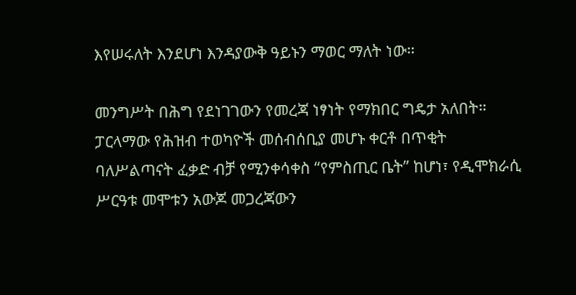እየሠሩለት እንደሆነ እንዳያውቅ ዓይኑን ማወር ማለት ነው።

መንግሥት በሕግ የደነገገውን የመረጃ ነፃነት የማክበር ግዴታ አለበት። ፓርላማው የሕዝብ ተወካዮች መሰብሰቢያ መሆኑ ቀርቶ በጥቂት ባለሥልጣናት ፈቃድ ብቻ የሚንቀሳቀስ “የምስጢር ቤት” ከሆነ፣ የዲሞክራሲ ሥርዓቱ መሞቱን አውጆ መጋረጃውን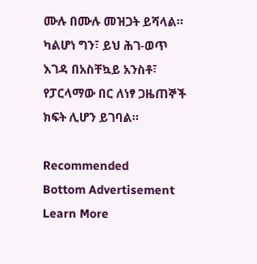ሙሉ በሙሉ መዝጋት ይሻላል። ካልሆነ ግን፣ ይህ ሕገ-ወጥ እገዳ በአስቸኳይ አንስቶ፣ የፓርላማው በር ለነፃ ጋዜጠኞች ክፍት ሊሆን ይገባል።

Recommended
Bottom Advertisement
Learn More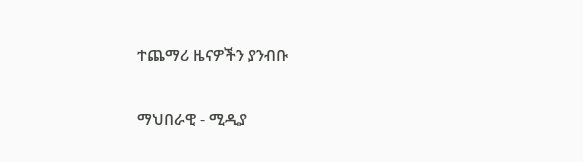ተጨማሪ ዜናዎችን ያንብቡ

ማህበራዊ - ሚዲያ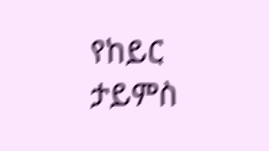የከይር ታይምስ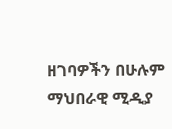ዘገባዎችን በሁሉም ማህበራዊ ሚዲያ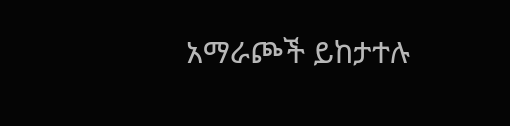አማራጮች ይከታተሉ